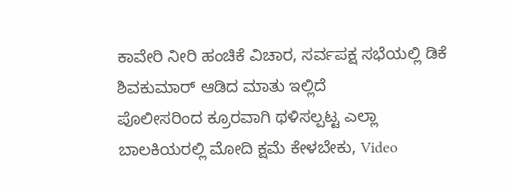ಕಾವೇರಿ ನೀರಿ ಹಂಚಿಕೆ ವಿಚಾರ, ಸರ್ವಪಕ್ಷ ಸಭೆಯಲ್ಲಿ ಡಿಕೆ ಶಿವಕುಮಾರ್ ಆಡಿದ ಮಾತು ಇಲ್ಲಿದೆ
ಪೊಲೀಸರಿಂದ ಕ್ರೂರವಾಗಿ ಥಳಿಸಲ್ಪಟ್ಟ ಎಲ್ಲಾ ಬಾಲಕಿಯರಲ್ಲಿ ಮೋದಿ ಕ್ಷಮೆ ಕೇಳಬೇಕು, Video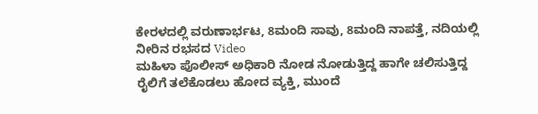ಕೇರಳದಲ್ಲಿ ವರುಣಾರ್ಭಟ, 8ಮಂದಿ ಸಾವು, 8ಮಂದಿ ನಾಪತ್ತೆ, ನದಿಯಲ್ಲಿ ನೀರಿನ ರಭಸದ Video
ಮಹಿಳಾ ಪೊಲೀಸ್ ಅಧಿಕಾರಿ ನೋಡ ನೋಡುತ್ತಿದ್ದ ಹಾಗೇ ಚಲಿಸುತ್ತಿದ್ದ ರೈಲಿಗೆ ತಲೆಕೊಡಲು ಹೋದ ವ್ಯಕ್ತಿ, ಮುಂದೆ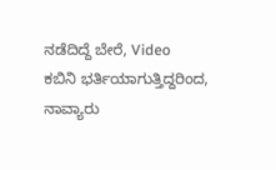ನಡೆದಿದ್ದೆ ಬೇರೆ, Video
ಕಬಿನಿ ಭರ್ತಿಯಾಗುತ್ತಿದ್ದರಿಂದ, ನಾವ್ಯಾರು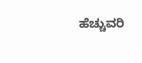ಹೆಚ್ಚುವರಿ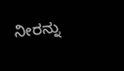ನೀರನ್ನು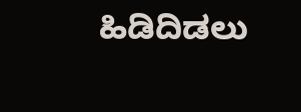ಹಿಡಿದಿಡಲು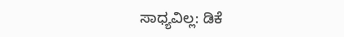ಸಾಧ್ಯವಿಲ್ಲ: ಡಿಕೆ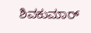ಶಿವಕುಮಾರ್